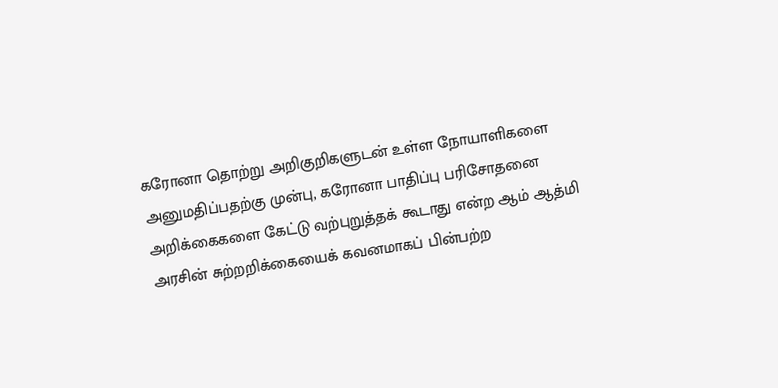கரோனா தொற்று அறிகுறிகளுடன் உள்ள நோயாளிகளை அனுமதிப்பதற்கு முன்பு, கரோனா பாதிப்பு பரிசோதனை அறிக்கைகளை கேட்டு வற்புறுத்தக் கூடாது என்ற ஆம் ஆத்மி அரசின் சுற்றறிக்கையைக் கவனமாகப் பின்பற்ற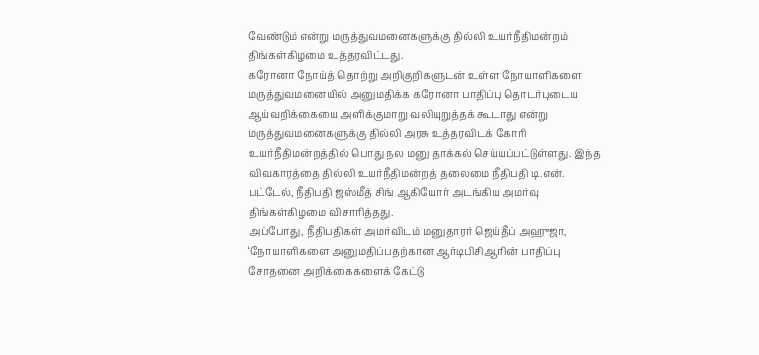வேண்டும் என்று மருத்துவமனைகளுக்கு தில்லி உயர்நீதிமன்றம் திங்கள்கிழமை உத்தரவிட்டது.
கரோனா நோய்த் தொற்று அறிகுறிகளுடன் உள்ள நோயாளிகளை மருத்துவமனையில் அனுமதிக்க கரோனா பாதிப்பு தொடர்புடைய ஆய்வறிக்கையை அளிக்குமாறு வலியுறுத்தக் கூடாது என்று மருத்துவமனைகளுக்கு தில்லி அரசு உத்தரவிடக் கோரி உயர்நீதிமன்றத்தில் பொது நல மனு தாக்கல் செய்யப்பட்டுள்ளது. இந்த விவகாரத்தை தில்லி உயர்நீதிமன்றத் தலைமை நீதிபதி டி.என். பட்டேல், நீதிபதி ஜஸ்மீத் சிங் ஆகியோர் அடங்கிய அமர்வு திங்கள்கிழமை விசாரித்தது.
அப்போது, நீதிபதிகள் அமர்விடம் மனுதாரர் ஜெய்தீப் அஹுஜா, ‘நோயாளிகளை அனுமதிப்பதற்கான ஆர்டிபிசிஆரின் பாதிப்பு சோதனை அறிக்கைகளைக் கேட்டு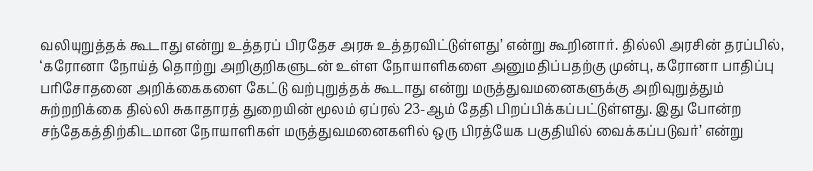வலியுறுத்தக் கூடாது என்று உத்தரப் பிரதேச அரசு உத்தரவிட்டுள்ளது’ என்று கூறினார். தில்லி அரசின் தரப்பில், ‘கரோனா நோய்த் தொற்று அறிகுறிகளுடன் உள்ள நோயாளிகளை அனுமதிப்பதற்கு முன்பு, கரோனா பாதிப்பு பரிசோதனை அறிக்கைகளை கேட்டு வற்புறுத்தக் கூடாது என்று மருத்துவமனைகளுக்கு அறிவுறுத்தும் சுற்றறிக்கை தில்லி சுகாதாரத் துறையின் மூலம் ஏப்ரல் 23-ஆம் தேதி பிறப்பிக்கப்பட்டுள்ளது. இது போன்ற சந்தேகத்திற்கிடமான நோயாளிகள் மருத்துவமனைகளில் ஒரு பிரத்யேக பகுதியில் வைக்கப்படுவர்’ என்று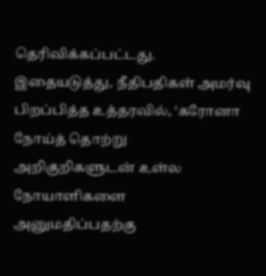தெரிவிக்கப்பட்டது.
இதையடுத்து, நீதிபதிகள் அமர்வு பிறப்பித்த உத்தரவில், ‘கரோனா நோய்த் தொற்று அறிகுறிகளுடன் உள்ல நோயாளிகளை அனுமதிப்பதற்கு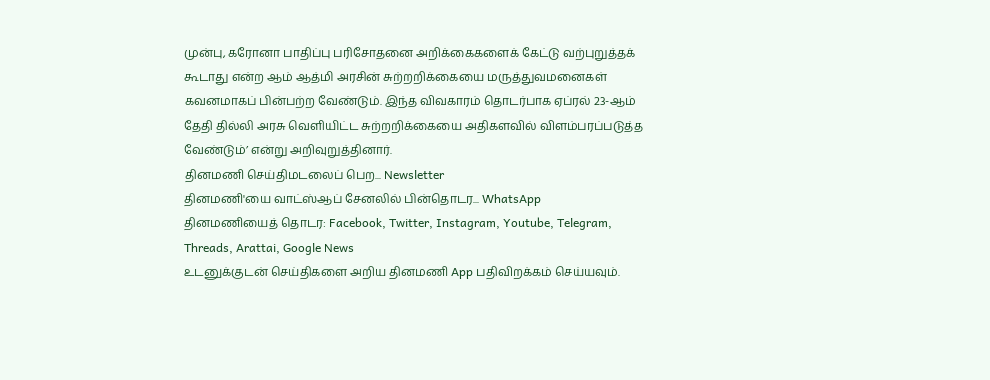முன்பு, கரோனா பாதிப்பு பரிசோதனை அறிக்கைகளைக் கேட்டு வற்புறுத்தக் கூடாது என்ற ஆம் ஆத்மி அரசின் சுற்றறிக்கையை மருத்துவமனைகள் கவனமாகப் பின்பற்ற வேண்டும். இந்த விவகாரம் தொடர்பாக ஏப்ரல் 23-ஆம் தேதி தில்லி அரசு வெளியிட்ட சுற்றறிக்கையை அதிகளவில் விளம்பரப்படுத்த வேண்டும்’ என்று அறிவுறுத்தினார்.
தினமணி செய்திமடலைப் பெற... Newsletter
தினமணி'யை வாட்ஸ்ஆப் சேனலில் பின்தொடர... WhatsApp
தினமணியைத் தொடர: Facebook, Twitter, Instagram, Youtube, Telegram, Threads, Arattai, Google News
உடனுக்குடன் செய்திகளை அறிய தினமணி App பதிவிறக்கம் செய்யவும்.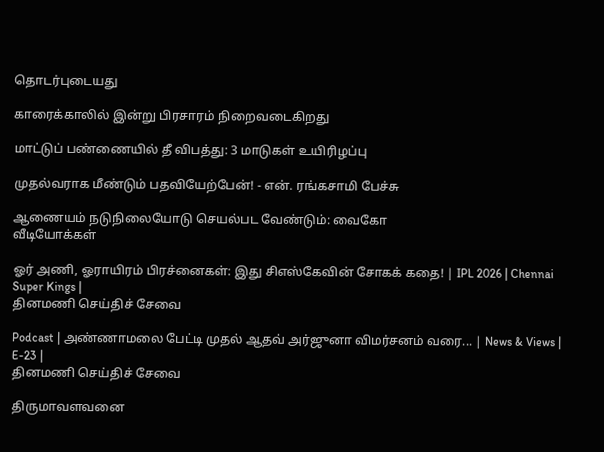தொடர்புடையது

காரைக்காலில் இன்று பிரசாரம் நிறைவடைகிறது

மாட்டுப் பண்ணையில் தீ விபத்து: 3 மாடுகள் உயிரிழப்பு

முதல்வராக மீண்டும் பதவியேற்பேன்! - என். ரங்கசாமி பேச்சு

ஆணையம் நடுநிலையோடு செயல்பட வேண்டும்: வைகோ
வீடியோக்கள்

ஓர் அணி, ஓராயிரம் பிரச்னைகள்: இது சிஎஸ்கேவின் சோகக் கதை! | IPL 2026 | Chennai Super Kings |
தினமணி செய்திச் சேவை

Podcast | அண்ணாமலை பேட்டி முதல் ஆதவ் அர்ஜுனா விமர்சனம் வரை... | News & Views | E-23 |
தினமணி செய்திச் சேவை

திருமாவளவனை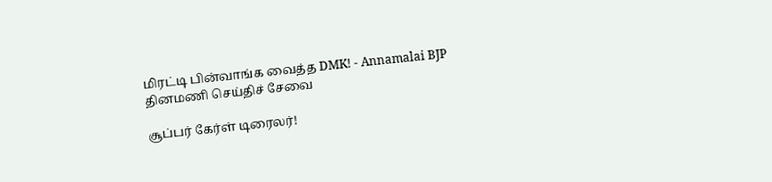மிரட்டி பின்வாங்க வைத்த DMK! - Annamalai BJP
தினமணி செய்திச் சேவை

சூப்பர் கேர்ள் டிரைலர்!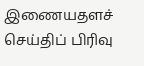இணையதளச் செய்திப் பிரிவு